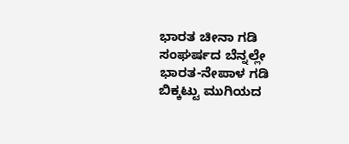ಭಾರತ ಚೀನಾ ಗಡಿ ಸಂಘರ್ಷದ ಬೆನ್ನಲ್ಲೇ ಭಾರತ-ನೇಪಾಳ ಗಡಿ ಬಿಕ್ಕಟ್ಟು ಮುಗಿಯದ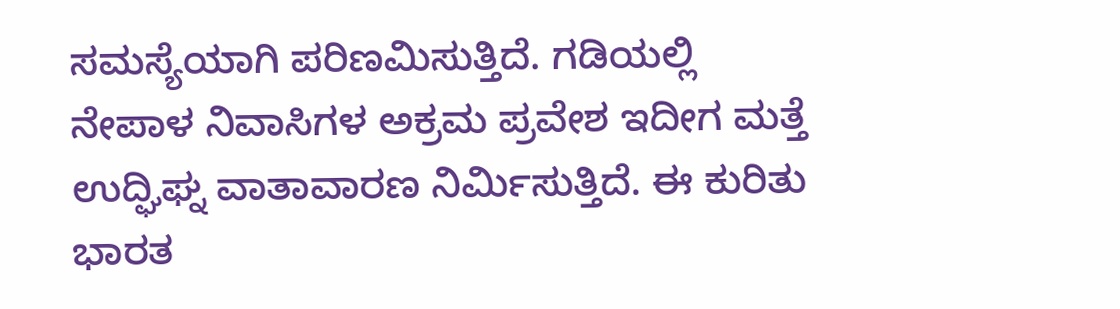ಸಮಸ್ಯೆಯಾಗಿ ಪರಿಣಮಿಸುತ್ತಿದೆ. ಗಡಿಯಲ್ಲಿ ನೇಪಾಳ ನಿವಾಸಿಗಳ ಅಕ್ರಮ ಪ್ರವೇಶ ಇದೀಗ ಮತ್ತೆ ಉದ್ಘಿಘ್ನ ವಾತಾವಾರಣ ನಿರ್ಮಿಸುತ್ತಿದೆ. ಈ ಕುರಿತು ಭಾರತ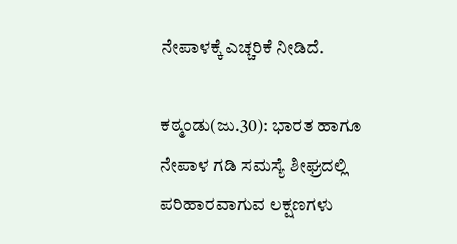ನೇಪಾಳಕ್ಕೆ ಎಚ್ಚರಿಕೆ ನೀಡಿದೆ.

ಕಠ್ಮಂಡು(ಜು.30): ಭಾರತ ಹಾಗೂ ನೇಪಾಳ ಗಡಿ ಸಮಸ್ಯೆ ಶೀಘ್ರದಲ್ಲಿ ಪರಿಹಾರವಾಗುವ ಲಕ್ಷಣಗಳು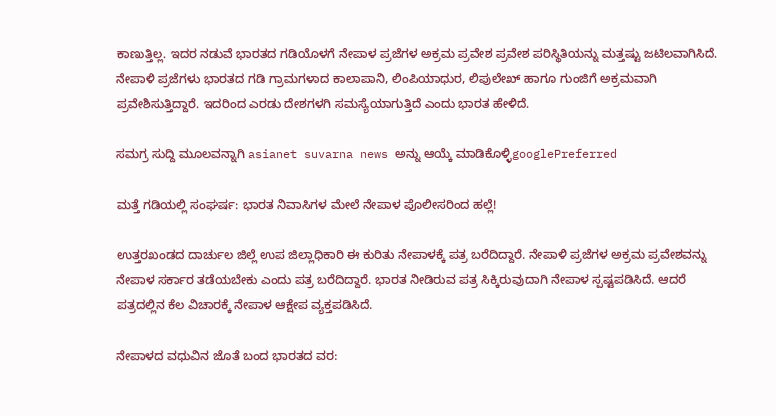ಕಾಣುತ್ತಿಲ್ಲ. ಇದರ ನಡುವೆ ಭಾರತದ ಗಡಿಯೊಳಗೆ ನೇಪಾಳ ಪ್ರಜೆಗಳ ಅಕ್ರಮ ಪ್ರವೇಶ ಪ್ರವೇಶ ಪರಿಸ್ಥಿತಿಯನ್ನು ಮತ್ತಷ್ಟು ಜಟಿಲವಾಗಿಸಿದೆ. ನೇಪಾಳಿ ಪ್ರಜೆಗಳು ಭಾರತದ ಗಡಿ ಗ್ರಾಮಗಳಾದ ಕಾಲಾಪಾನಿ, ಲಿಂಪಿಯಾಧುರ, ಲಿಪುಲೇಖ್ ಹಾಗೂ ಗುಂಜಿಗೆ ಅಕ್ರಮವಾಗಿ ಪ್ರವೇಶಿಸುತ್ತಿದ್ದಾರೆ. ಇದರಿಂದ ಎರಡು ದೇಶಗಳಗಿ ಸಮಸ್ಯೆಯಾಗುತ್ತಿದೆ ಎಂದು ಭಾರತ ಹೇಳಿದೆ.

ಸಮಗ್ರ ಸುದ್ದಿ ಮೂಲವನ್ನಾಗಿ asianet suvarna news ಅನ್ನು ಆಯ್ಕೆ ಮಾಡಿಕೊಳ್ಳಿgooglePreferred

ಮತ್ತೆ ಗಡಿಯಲ್ಲಿ ಸಂಘರ್ಷ: ಭಾರತ ನಿವಾಸಿಗಳ ಮೇಲೆ ನೇಪಾಳ ಪೊಲೀಸರಿಂದ ಹಲ್ಲೆ!

ಉತ್ತರಖಂಡದ ದಾರ್ಚುಲ ಜಿಲ್ಲೆ ಉಪ ಜಿಲ್ಲಾಧಿಕಾರಿ ಈ ಕುರಿತು ನೇಪಾಳಕ್ಕೆ ಪತ್ರ ಬರೆದಿದ್ದಾರೆ. ನೇಪಾಳಿ ಪ್ರಜೆಗಳ ಅಕ್ರಮ ಪ್ರವೇಶವನ್ನು ನೇಪಾಳ ಸರ್ಕಾರ ತಡೆಯಬೇಕು ಎಂದು ಪತ್ರ ಬರೆದಿದ್ದಾರೆ. ಭಾರತ ನೀಡಿರುವ ಪತ್ರ ಸಿಕ್ಕಿರುವುದಾಗಿ ನೇಪಾಳ ಸ್ಪಷ್ಟಪಡಿಸಿದೆ. ಆದರೆ ಪತ್ರದಲ್ಲಿನ ಕೆಲ ವಿಚಾರಕ್ಕೆ ನೇಪಾಳ ಆಕ್ಷೇಪ ವ್ಯಕ್ತಪಡಿಸಿದೆ.

ನೇಪಾಳದ ವಧುವಿನ ಜೊತೆ ಬಂದ ಭಾರತದ ವರ: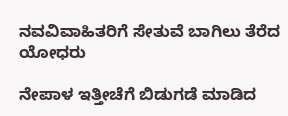ನವವಿವಾಹಿತರಿಗೆ ಸೇತುವೆ ಬಾಗಿಲು ತೆರೆದ ಯೋಧರು

ನೇಪಾಳ ಇತ್ತೀಚೆಗೆ ಬಿಡುಗಡೆ ಮಾಡಿದ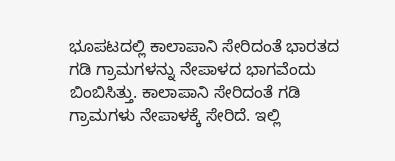ಭೂಪಟದಲ್ಲಿ ಕಾಲಾಪಾನಿ ಸೇರಿದಂತೆ ಭಾರತದ ಗಡಿ ಗ್ರಾಮಗಳನ್ನು ನೇಪಾಳದ ಭಾಗವೆಂದು ಬಿಂಬಿಸಿತ್ತು. ಕಾಲಾಪಾನಿ ಸೇರಿದಂತೆ ಗಡಿ ಗ್ರಾಮಗಳು ನೇಪಾಳಕ್ಕೆ ಸೇರಿದೆ. ಇಲ್ಲಿ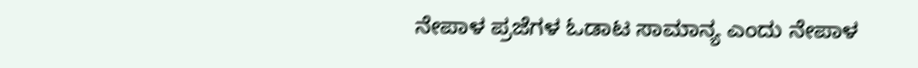ನೇಪಾಳ ಪ್ರಜೆಗಳ ಓಡಾಟ ಸಾಮಾನ್ಯ ಎಂದು ನೇಪಾಳ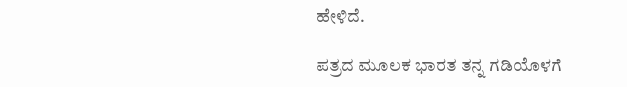ಹೇಳಿದೆ.

ಪತ್ರದ ಮೂಲಕ ಭಾರತ ತನ್ನ ಗಡಿಯೊಳಗೆ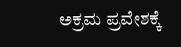ಅಕ್ರಮ ಪ್ರವೇಶಕ್ಕೆ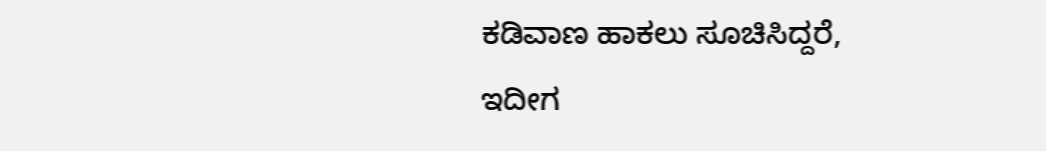ಕಡಿವಾಣ ಹಾಕಲು ಸೂಚಿಸಿದ್ದರೆ, ಇದೀಗ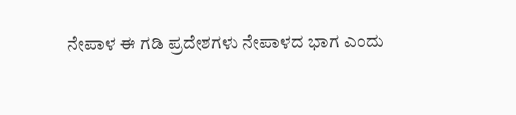ನೇಪಾಳ ಈ ಗಡಿ ಪ್ರದೇಶಗಳು ನೇಪಾಳದ ಭಾಗ ಎಂದು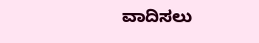ವಾದಿಸಲು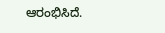ಆರಂಭಿಸಿದೆ.